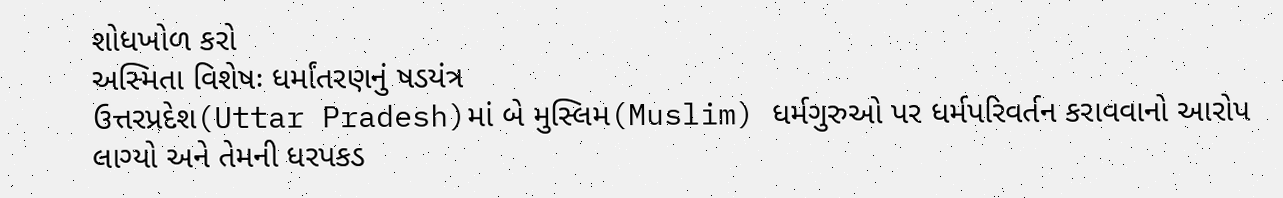શોધખોળ કરો
અસ્મિતા વિશેષઃ ધર્માંતરણનું ષડયંત્ર
ઉત્તરપ્રદેશ(Uttar Pradesh)માં બે મુસ્લિમ(Muslim) ધર્મગુરુઓ પર ધર્મપરિવર્તન કરાવવાનો આરોપ લાગ્યો અને તેમની ધરપકડ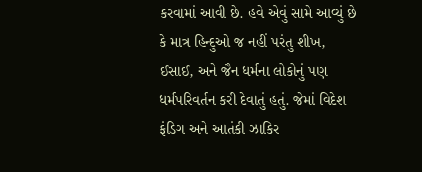કરવામાં આવી છે. હવે એવું સામે આવ્યું છે કે માત્ર હિન્દુઓ જ નહીં પરંતુ શીખ, ઈસાઈ, અને જૈન ધર્મના લોકોનું પણ ધર્મપરિવર્તન કરી દેવાતું હતું. જેમાં વિદેશ ફંડિગ અને આતંકી ઝાકિર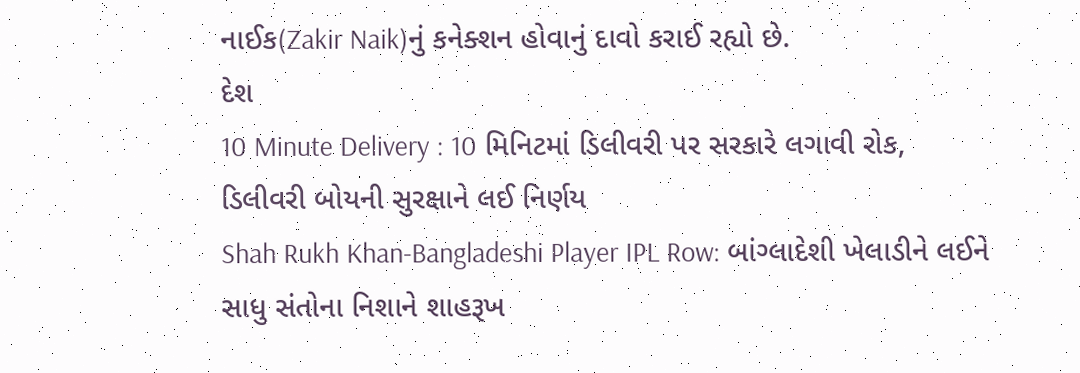નાઈક(Zakir Naik)નું કનેક્શન હોવાનું દાવો કરાઈ રહ્યો છે.
દેશ
10 Minute Delivery : 10 મિનિટમાં ડિલીવરી પર સરકારે લગાવી રોક, ડિલીવરી બોયની સુરક્ષાને લઈ નિર્ણય
Shah Rukh Khan-Bangladeshi Player IPL Row: બાંગ્લાદેશી ખેલાડીને લઈને સાધુ સંતોના નિશાને શાહરૂખ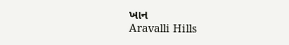ખાન
Aravalli Hills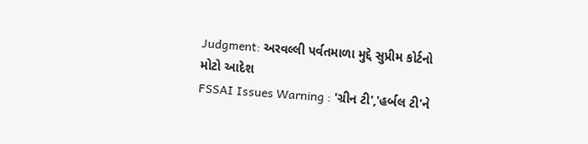Judgment: અરવલ્લી પર્વતમાળા મુદ્દે સુપ્રીમ કોર્ટનો મોટો આદેશ
FSSAI Issues Warning : 'ગ્રીન ટી','હર્બલ ટી'ને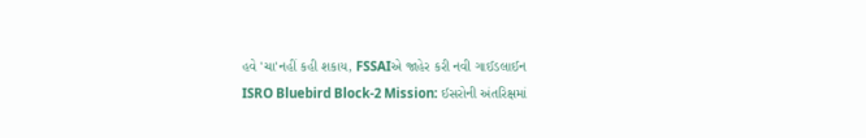હવે 'ચા'નહીં કહી શકાય, FSSAIએ જાહેર કરી નવી ગાઈડલાઈન
ISRO Bluebird Block-2 Mission: ઈસરોની અંતરિક્ષમાં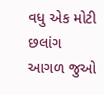વધુ એક મોટી છલાંગ
આગળ જુઓ